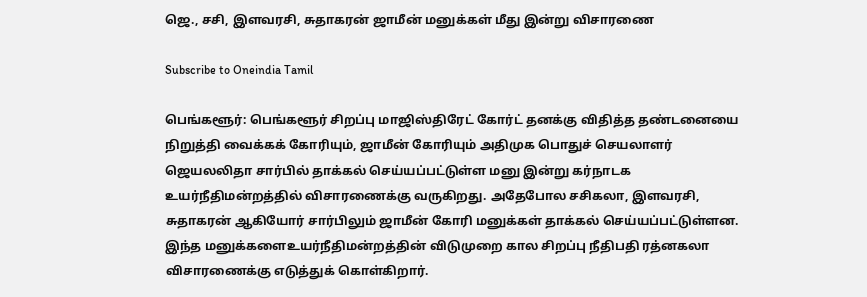ஜெ., சசி, இளவரசி, சுதாகரன் ஜாமீன் மனுக்கள் மீது இன்று விசாரணை

Subscribe to Oneindia Tamil

பெங்களூர்: பெங்களூர் சிறப்பு மாஜிஸ்திரேட் கோர்ட் தனக்கு விதித்த தண்டனையை நிறுத்தி வைக்கக் கோரியும், ஜாமீன் கோரியும் அதிமுக பொதுச் செயலாளர் ஜெயலலிதா சார்பில் தாக்கல் செய்யப்பட்டுள்ள மனு இன்று கர்நாடக உயர்நீதிமன்றத்தில் விசாரணைக்கு வருகிறது. அதேபோல சசிகலா, இளவரசி, சுதாகரன் ஆகியோர் சார்பிலும் ஜாமீன் கோரி மனுக்கள் தாக்கல் செய்யப்பட்டுள்ளன. இந்த மனுக்களைஉயர்நீதிமன்றத்தின் விடுமுறை கால சிறப்பு நீதிபதி ரத்னகலா விசாரணைக்கு எடுத்துக் கொள்கிறார்.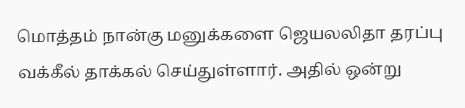மொத்தம் நான்கு மனுக்களை ஜெயலலிதா தரப்பு வக்கீல் தாக்கல் செய்துள்ளார். அதில் ஒன்று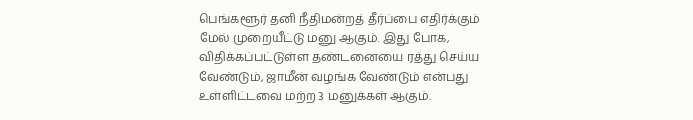பெங்களூர் தனி நீதிமன்றத் தீர்ப்பை எதிர்க்கும் மேல் முறையீட்டு மனு ஆகும். இது போக, விதிக்கப்பட்டுள்ள தண்டனையை ரத்து செய்ய வேண்டும், ஜாமீன் வழங்க வேண்டும் என்பது உள்ளிட்டவை மற்ற 3 மனுக்கள் ஆகும்.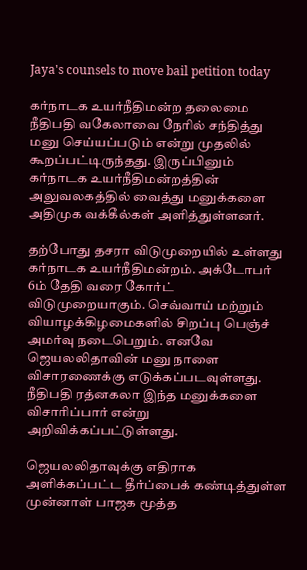Jaya's counsels to move bail petition today

கர்நாடக உயர்நீதிமன்ற தலைமை நீதிபதி வகேலாவை நேரில் சந்தித்து மனு செய்யப்படும் என்று முதலில் கூறப்பட்டிருந்தது. இருப்பினும் கர்நாடக உயர்நீதிமன்றத்தின் அலுவலகத்தில் வைத்து மனுக்களை அதிமுக வக்கீல்கள் அளித்துள்ளனர்.

தற்போது தசரா விடுமுறையில் உள்ளது கர்நாடக உயர்நீதிமன்றம். அக்டோபர் 6ம் தேதி வரை கோர்ட் விடுமுறையாகும். செவ்வாய் மற்றும் வியாழக்கிழமைகளில் சிறப்பு பெஞ்ச் அமர்வு நடைபெறும். எனவே ஜெயலலிதாவின் மனு நாளை விசாரணைக்கு எடுக்கப்படவுள்ளது. நீதிபதி ரத்னகலா இந்த மனுக்களை விசாரிப்பார் என்று அறிவிக்கப்பட்டுள்ளது.

ஜெயலலிதாவுக்கு எதிராக அளிக்கப்பட்ட தீர்ப்பைக் கண்டித்துள்ள முன்னாள் பாஜக மூத்த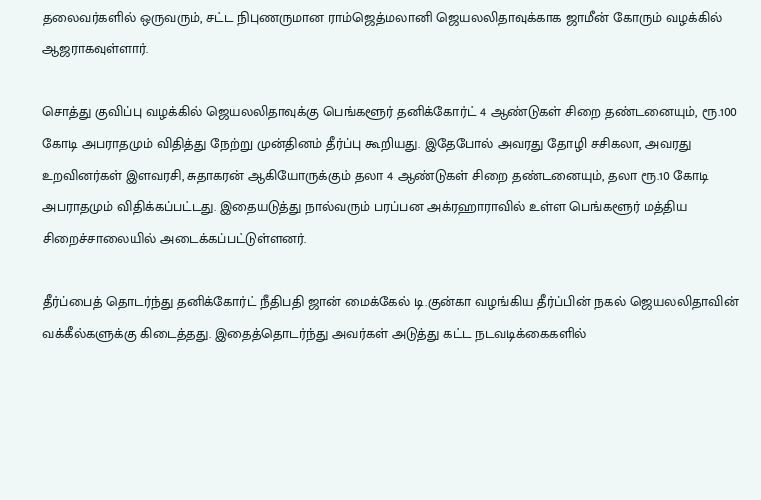தலைவர்களில் ஒருவரும், சட்ட நிபுணருமான ராம்ஜெத்மலானி ஜெயலலிதாவுக்காக ஜாமீன் கோரும் வழக்கில் ஆஜராகவுள்ளார்.

சொத்து குவிப்பு வழக்கில் ஜெயலலிதாவுக்கு பெங்களூர் தனிக்கோர்ட் 4 ஆண்டுகள் சிறை தண்டனையும், ரூ.100 கோடி அபராதமும் விதித்து நேற்று முன்தினம் தீர்ப்பு கூறியது. இதேபோல் அவரது தோழி சசிகலா, அவரது உறவினர்கள் இளவரசி, சுதாகரன் ஆகியோருக்கும் தலா 4 ஆண்டுகள் சிறை தண்டனையும், தலா ரூ.10 கோடி அபராதமும் விதிக்கப்பட்டது. இதையடுத்து நால்வரும் பரப்பன அக்ரஹாராவில் உள்ள பெங்களூர் மத்திய சிறைச்சாலையில் அடைக்கப்பட்டுள்ளனர்.

தீர்ப்பைத் தொடர்ந்து தனிக்கோர்ட் நீதிபதி ஜான் மைக்கேல் டி.குன்கா வழங்கிய தீர்ப்பின் நகல் ஜெயலலிதாவின் வக்கீல்களுக்கு கிடைத்தது. இதைத்தொடர்ந்து அவர்கள் அடுத்து கட்ட நடவடிக்கைகளில்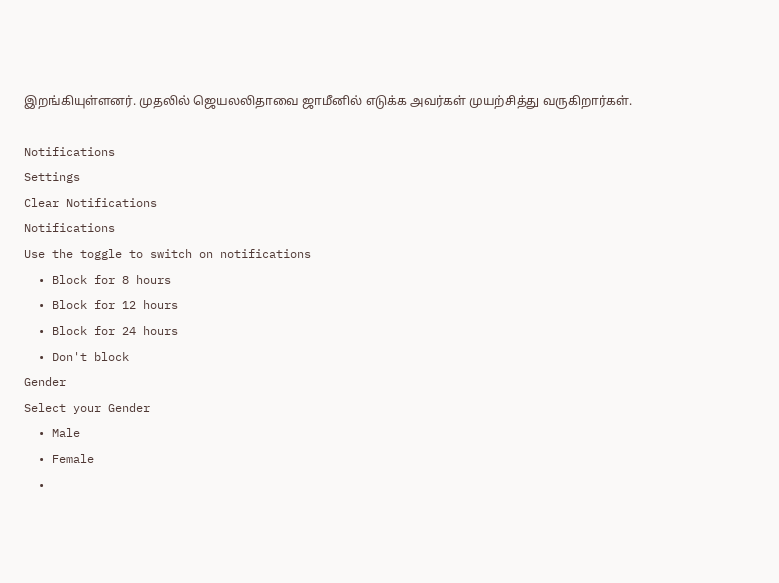இறங்கியுள்ளனர். முதலில் ஜெயலலிதாவை ஜாமீனில் எடுக்க அவர்கள் முயற்சித்து வருகிறார்கள்.

Notifications
Settings
Clear Notifications
Notifications
Use the toggle to switch on notifications
  • Block for 8 hours
  • Block for 12 hours
  • Block for 24 hours
  • Don't block
Gender
Select your Gender
  • Male
  • Female
  •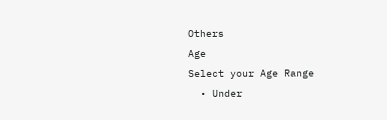Others
Age
Select your Age Range
  • Under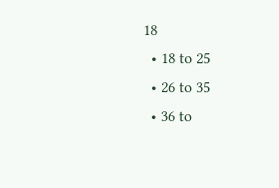18
  • 18 to 25
  • 26 to 35
  • 36 to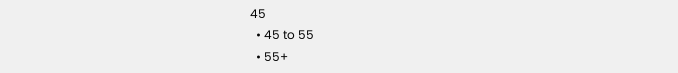45
  • 45 to 55
  • 55+